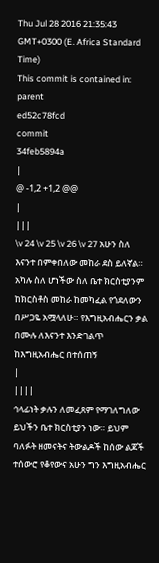Thu Jul 28 2016 21:35:43 GMT+0300 (E. Africa Standard Time)
This commit is contained in:
parent
ed52c78fcd
commit
34feb5894a
|
@ -1,2 +1,2 @@
|
|||
\v 24 \v 25 \v 26 \v 27 አሁን ስለ እናንተ በምቀበለው መከራ ደስ ይለኛል። አካሉ ስለ ሆነችው ስለ ቤተ ክርስቲያንም ከክርስቶስ መከራ ከመካፈል የጎደለውን በሥጋዬ አሟላለሁ። የእግዚአብሔርን ቃል በሙሉ ለእናንተ እንድገልጥ ከእግዚአብሔር በተሰጠኝ
|
||||
ኅላፊነት ቃሉን ለመፈጸም የማገለግለው ይህችን ቤተ ክርስቲያን ነው። ይህም ባለፉት ዘመናትና ትውልዶች ከሰው ልጆች ተሰውሮ የቆየውና አሁን ግን እግዚአብሔር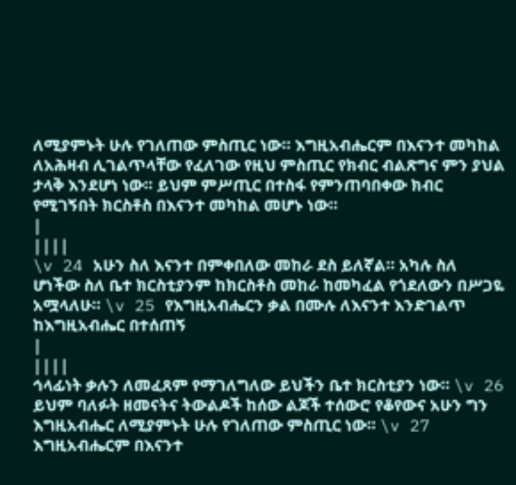ለሚያምኑት ሁሉ የገለጠው ምስጢር ነው። እግዚአብሔርም በእናንተ መካከል ለአሕዛብ ሊገልጥላቸው የፈለገው የዚህ ምስጢር የክብር ብልጽግና ምን ያህል ታላቅ እንደሆነ ነው። ይህም ምሥጢር በተስፋ የምንጠባበቀው ክብር የሚገኝበት ክርስቶስ በእናንተ መካከል መሆኑ ነው።
|
||||
\v 24 አሁን ስለ እናንተ በምቀበለው መከራ ደስ ይለኛል። አካሉ ስለ ሆነችው ስለ ቤተ ክርስቲያንም ከክርስቶስ መከራ ከመካፈል የጎደለውን በሥጋዬ አሟላለሁ። \v 25 የእግዚአብሔርን ቃል በሙሉ ለእናንተ እንድገልጥ ከእግዚአብሔር በተሰጠኝ
|
||||
ኅላፊነት ቃሉን ለመፈጸም የማገለግለው ይህችን ቤተ ክርስቲያን ነው። \v 26 ይህም ባለፉት ዘመናትና ትውልዶች ከሰው ልጆች ተሰውሮ የቆየውና አሁን ግን እግዚአብሔር ለሚያምኑት ሁሉ የገለጠው ምስጢር ነው። \v 27 እግዚአብሔርም በእናንተ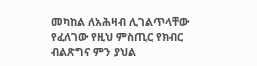መካከል ለአሕዛብ ሊገልጥላቸው የፈለገው የዚህ ምስጢር የክብር ብልጽግና ምን ያህል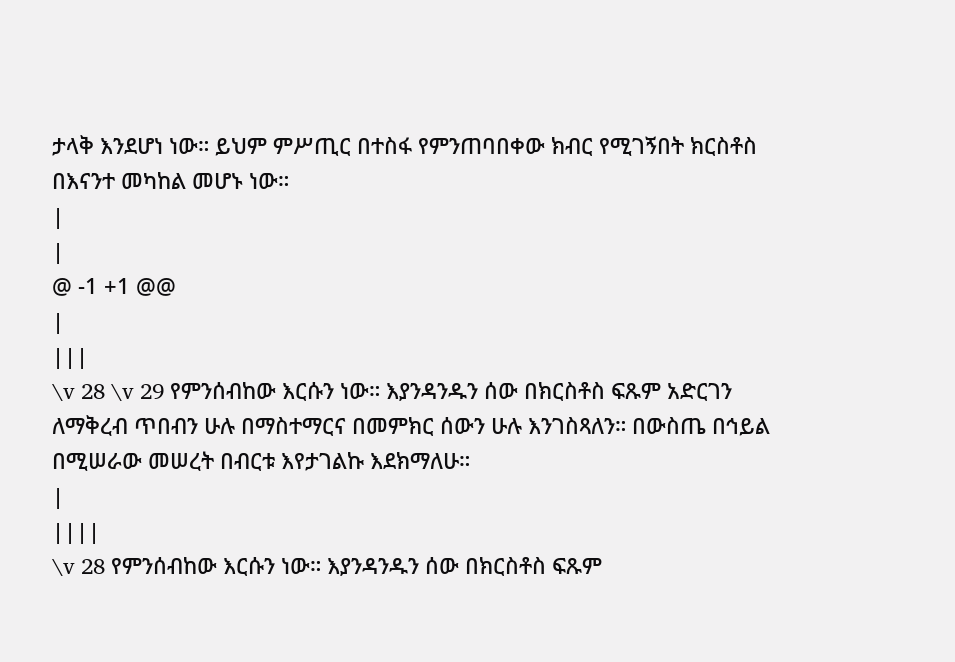ታላቅ እንደሆነ ነው። ይህም ምሥጢር በተስፋ የምንጠባበቀው ክብር የሚገኝበት ክርስቶስ በእናንተ መካከል መሆኑ ነው።
|
|
@ -1 +1 @@
|
|||
\v 28 \v 29 የምንሰብከው እርሱን ነው። እያንዳንዱን ሰው በክርስቶስ ፍጹም አድርገን ለማቅረብ ጥበብን ሁሉ በማስተማርና በመምክር ሰውን ሁሉ እንገስጻለን። በውስጤ በኅይል በሚሠራው መሠረት በብርቱ እየታገልኩ እደክማለሁ።
|
||||
\v 28 የምንሰብከው እርሱን ነው። እያንዳንዱን ሰው በክርስቶስ ፍጹም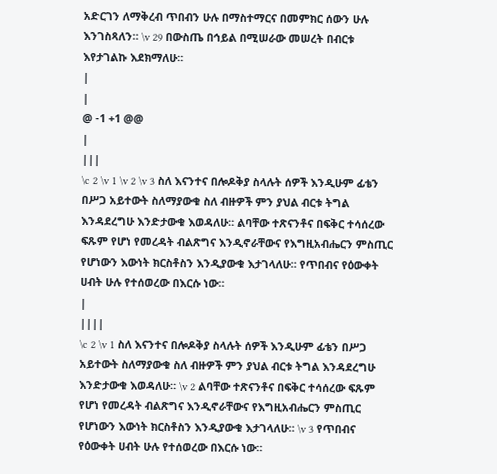አድርገን ለማቅረብ ጥበብን ሁሉ በማስተማርና በመምክር ሰውን ሁሉ እንገስጻለን። \v 29 በውስጤ በኅይል በሚሠራው መሠረት በብርቱ እየታገልኩ እደክማለሁ።
|
|
@ -1 +1 @@
|
|||
\c 2 \v 1 \v 2 \v 3 ስለ እናንተና በሎዶቅያ ስላሉት ሰዎች እንዲሁም ፊቴን በሥጋ አይተውት ስለማያውቁ ስለ ብዙዎች ምን ያህል ብርቱ ትግል እንዳደረግሁ እንድታውቁ እወዳለሁ። ልባቸው ተጽናንቶና በፍቅር ተሳሰረው ፍጹም የሆነ የመረዳት ብልጽግና እንዲኖራቸውና የእግዚአብሔርን ምስጢር የሆነውን እውነት ክርስቶስን እንዲያውቁ እታገላለሁ። የጥበብና የዕውቀት ሀብት ሁሉ የተሰወረው በእርሱ ነው።
|
||||
\c 2 \v 1 ስለ እናንተና በሎዶቅያ ስላሉት ሰዎች እንዲሁም ፊቴን በሥጋ አይተውት ስለማያውቁ ስለ ብዙዎች ምን ያህል ብርቱ ትግል እንዳደረግሁ እንድታውቁ እወዳለሁ። \v 2 ልባቸው ተጽናንቶና በፍቅር ተሳሰረው ፍጹም የሆነ የመረዳት ብልጽግና እንዲኖራቸውና የእግዚአብሔርን ምስጢር የሆነውን እውነት ክርስቶስን እንዲያውቁ እታገላለሁ። \v 3 የጥበብና የዕውቀት ሀብት ሁሉ የተሰወረው በእርሱ ነው።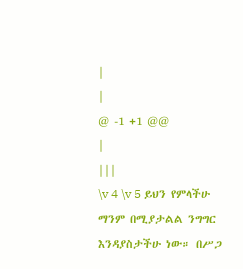|
|
@ -1 +1 @@
|
|||
\v 4 \v 5 ይህን የምላችሁ ማንም በሚያታልል ንግግር እንዳያስታችሁ ነው። በሥጋ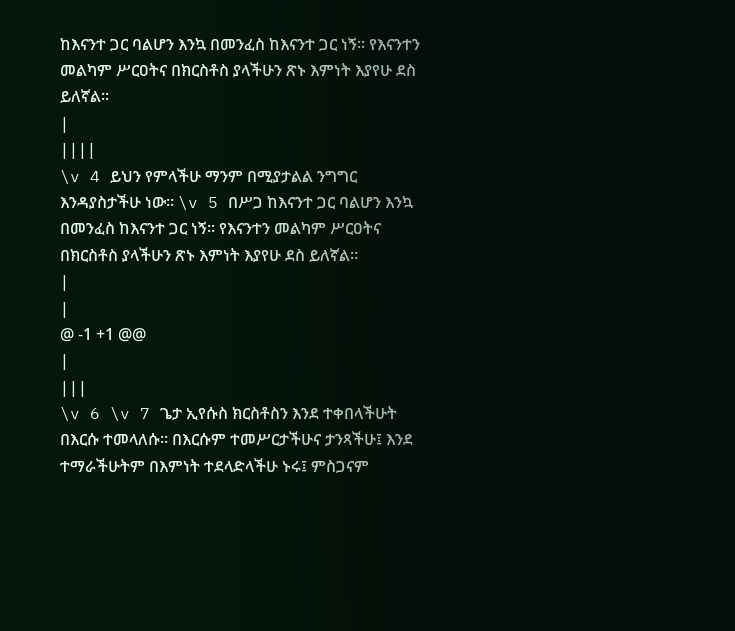ከእናንተ ጋር ባልሆን እንኳ በመንፈስ ከእናንተ ጋር ነኝ። የእናንተን መልካም ሥርዐትና በክርስቶስ ያላችሁን ጽኑ እምነት እያየሁ ደስ ይለኛል።
|
||||
\v 4 ይህን የምላችሁ ማንም በሚያታልል ንግግር እንዳያስታችሁ ነው። \v 5 በሥጋ ከእናንተ ጋር ባልሆን እንኳ በመንፈስ ከእናንተ ጋር ነኝ። የእናንተን መልካም ሥርዐትና በክርስቶስ ያላችሁን ጽኑ እምነት እያየሁ ደስ ይለኛል።
|
|
@ -1 +1 @@
|
|||
\v 6 \v 7 ጌታ ኢየሱስ ክርስቶስን እንደ ተቀበላችሁት በእርሱ ተመላለሱ። በእርሱም ተመሥርታችሁና ታንጻችሁ፤ እንደ ተማራችሁትም በእምነት ተደላድላችሁ ኑሩ፤ ምስጋናም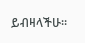ይብዛላችሁ።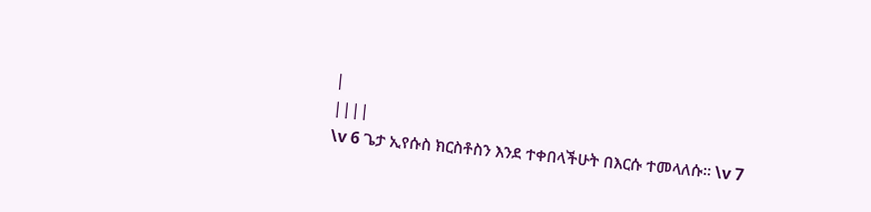|
||||
\v 6 ጌታ ኢየሱስ ክርስቶስን እንደ ተቀበላችሁት በእርሱ ተመላለሱ። \v 7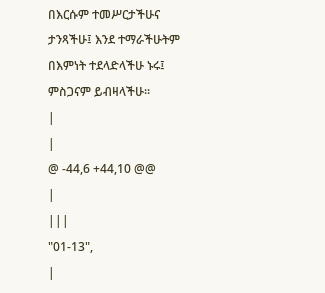በእርሱም ተመሥርታችሁና ታንጻችሁ፤ እንደ ተማራችሁትም በእምነት ተደላድላችሁ ኑሩ፤ ምስጋናም ይብዛላችሁ።
|
|
@ -44,6 +44,10 @@
|
|||
"01-13",
|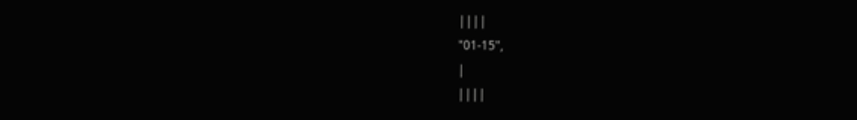||||
"01-15",
|
||||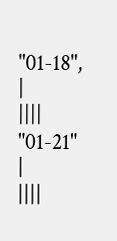"01-18",
|
||||
"01-21"
|
||||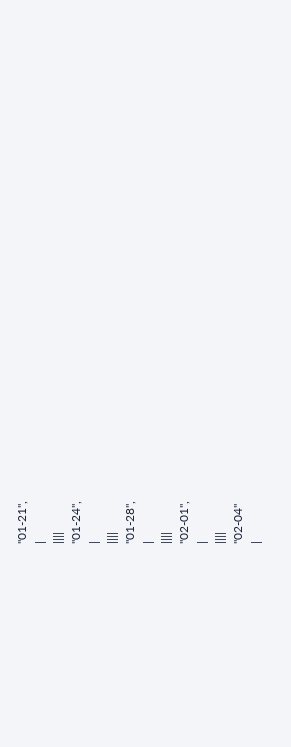"01-21",
|
||||
"01-24",
|
||||
"01-28",
|
||||
"02-01",
|
||||
"02-04"
|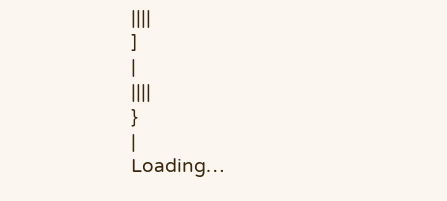||||
]
|
||||
}
|
Loading…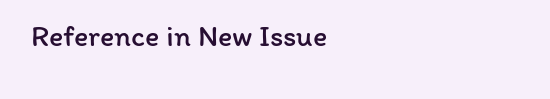Reference in New Issue